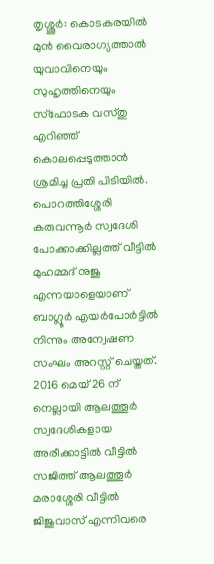തൃശ്ശൂർ: കൊടകരയിൽ മുൻ വൈരാഗ്യത്താൽ യുവാവിനെയും സുഹൃത്തിനെയും സ്ഫോടക വസ്തു എറിഞ്ഞ് കൊലപ്പെടുത്താൻ ശ്രമിച്ച പ്രതി പിടിയിൽ. പൊറത്തിശ്ശേരി കരുവന്നൂർ സ്വദേശി പോക്കാക്കില്ലത്ത് വീട്ടിൽ മുഹമ്മദ് നുജു എന്നയാളെയാണ് ബാഗ്ലൂർ എയർപോർട്ടിൽ നിന്നും അന്വേഷണ സംഘം അറസ്റ്റ് ചെയ്തത്. 2016 മെയ് 26 ന് നെല്ലായി ആലത്തൂർ സ്വദേശികളായ അരീക്കാട്ടിൽ വീട്ടിൽ സജിത്ത് ആലത്തൂർ മരാശ്ശേരി വീട്ടിൽ ജിജുവാസ് എന്നിവരെ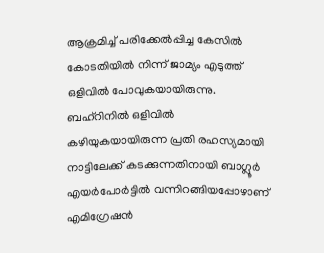ആക്രമിച്ച് പരിക്കേൽപ്പിച്ച കേസിൽ കോടതിയിൽ നിന്ന് ജാമ്യം എടുത്ത് ഒളിവിൽ പോവുകയായിരുന്നു.
ബഹ്റിനിൽ ഒളിവിൽ കഴിയുകയായിരുന്ന പ്രതി രഹസ്യമായി നാട്ടിലേക്ക് കടക്കുന്നതിനായി ബാഗ്ലൂർ എയർപോർട്ടിൽ വന്നിറങ്ങിയപ്പോഴാണ് എമിഗ്രേഷൻ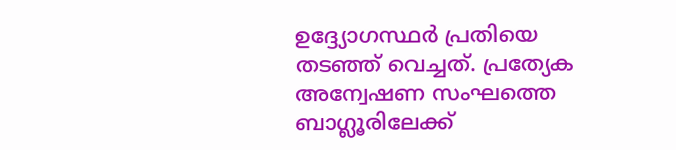ഉദ്ദ്യോഗസ്ഥർ പ്രതിയെ തടഞ്ഞ് വെച്ചത്. പ്രത്യേക അന്വേഷണ സംഘത്തെ ബാഗ്ലൂരിലേക്ക്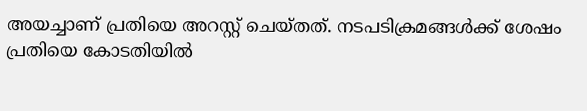അയച്ചാണ് പ്രതിയെ അറസ്റ്റ് ചെയ്തത്. നടപടിക്രമങ്ങൾക്ക് ശേഷം പ്രതിയെ കോടതിയിൽ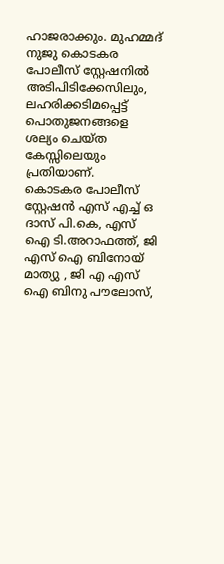ഹാജരാക്കും. മുഹമ്മദ് നുജു കൊടകര പോലീസ് സ്റ്റേഷനിൽ അടിപിടിക്കേസിലും, ലഹരിക്കടിമപ്പെട്ട് പൊതുജനങ്ങളെ ശല്യം ചെയ്ത കേസ്സിലെയും പ്രതിയാണ്.
കൊടകര പോലീസ് സ്റ്റേഷൻ എസ് എച്ച് ഒ ദാസ് പി.കെ, എസ് ഐ ടി.അറാഫത്ത്, ജി എസ് ഐ ബിനോയ് മാത്യു , ജി എ എസ് ഐ ബിനു പൗലോസ്,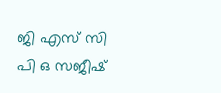ജി എസ് സി പി ഒ സജീഷ്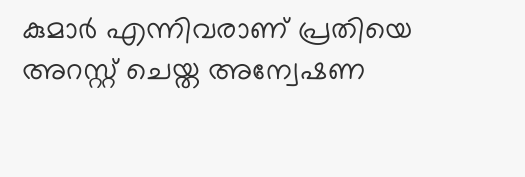കുമാർ എന്നിവരാണ് പ്രതിയെ അറസ്റ്റ് ചെയ്ത അന്വേഷണ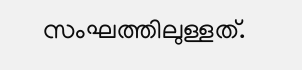സംഘത്തിലുള്ളത്.